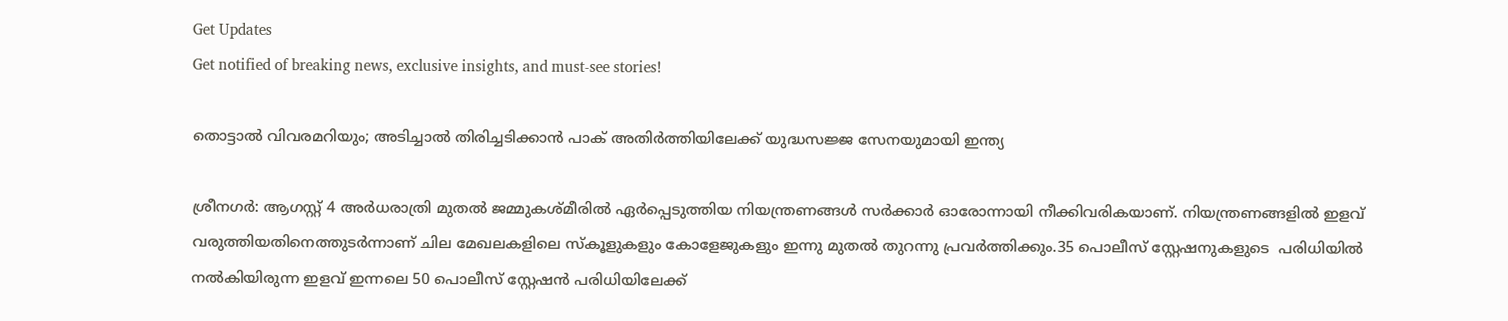Get Updates
Get notified of breaking news, exclusive insights, and must-see stories!

തൊട്ടാല്‍ വിവരമറിയും; അടിച്ചാല്‍ തിരിച്ചടിക്കാന്‍ പാക് അതിര്‍ത്തിയിലേക്ക് യുദ്ധസജ്ജ സേനയുമായി ഇന്ത്യ

ശ്രീനഗര്‍: ആഗസ്റ്റ് 4 അര്‍ധരാത്രി മുതല്‍ ജമ്മുകശ്മീരില്‍ ഏര്‍പ്പെടുത്തിയ നിയന്ത്രണങ്ങള്‍ സര്‍ക്കാര്‍ ഓരോന്നായി നീക്കിവരികയാണ്. നിയന്ത്രണങ്ങളില്‍ ഇളവ് വരുത്തിയതിനെത്തുടര്‍ന്നാണ് ചില മേഖലകളിലെ സ്കൂളുകളും കോളേജുകളും ഇന്നു മുതല്‍ തുറന്നു പ്രവര്‍ത്തിക്കും.35 പൊലീസ് സ്റ്റേഷനുകളുടെ ‍ പരിധിയില്‍ നല്‍കിയിരുന്ന ഇളവ് ഇന്നലെ 50 പൊലീസ് സ്റ്റേഷന്‍ പരിധിയിലേക്ക്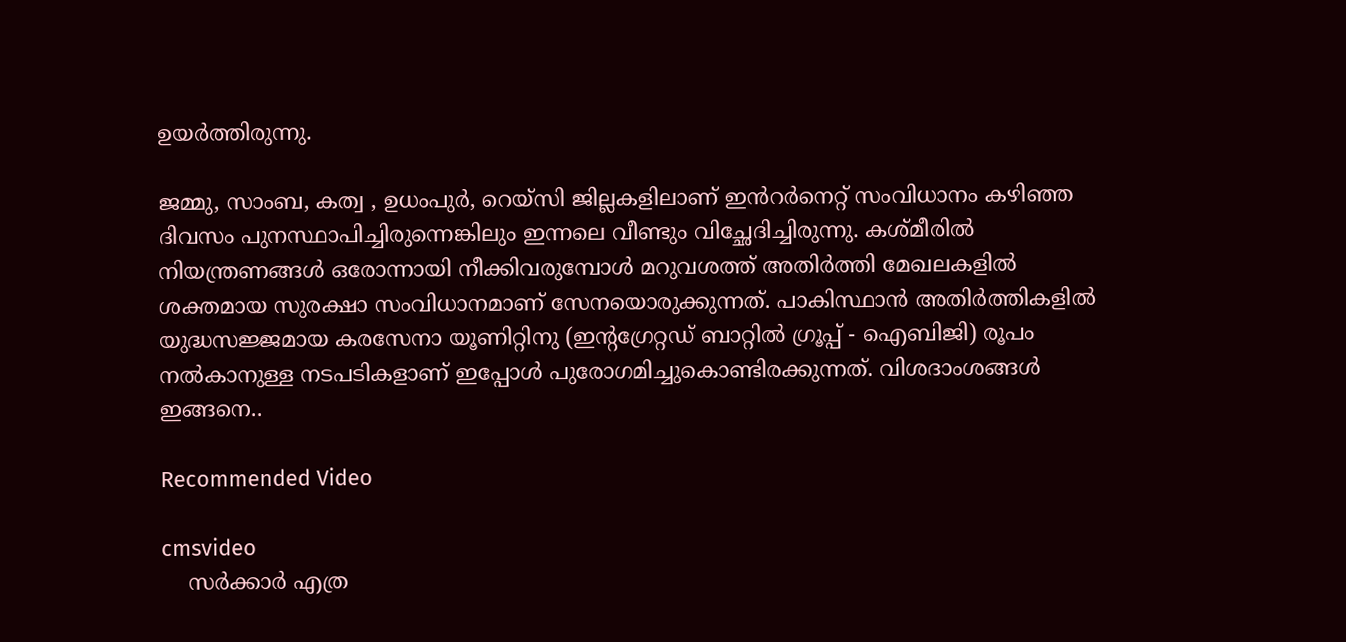ഉയര്‍ത്തിരുന്നു.

ജമ്മു, സാംബ, കത്വ , ഉധംപുർ, റെയ്സി ജില്ലകളിലാണ് ഇൻറർനെറ്റ് സംവിധാനം കഴിഞ്ഞ ദിവസം പുനസ്ഥാപിച്ചിരുന്നെങ്കിലും ഇന്നലെ വീണ്ടും വിച്ഛേദിച്ചിരുന്നു. കശ്മീരില്‍ നിയന്ത്രണങ്ങള്‍ ഒരോന്നായി നീക്കിവരുമ്പോള്‍ മറുവശത്ത് അതിര്‍ത്തി മേഖലകളില്‍ ശക്തമായ സുരക്ഷാ സംവിധാനമാണ് സേനയൊരുക്കുന്നത്. പാകിസ്ഥാന്‍ അതിര്‍ത്തികളില്‍ യുദ്ധസജ്ജമായ കരസേനാ യൂണിറ്റിനു (ഇന്റഗ്രേറ്റഡ് ബാറ്റിൽ ഗ്രൂപ്പ് - ഐബിജി) രൂപം നൽകാനുള്ള നടപടികളാണ് ഇപ്പോള്‍ പുരോഗമിച്ചുകൊണ്ടിരക്കുന്നത്. വിശദാംശങ്ങള്‍ ഇങ്ങനെ..

Recommended Video

cmsvideo
    സര്‍ക്കാര്‍ എത്ര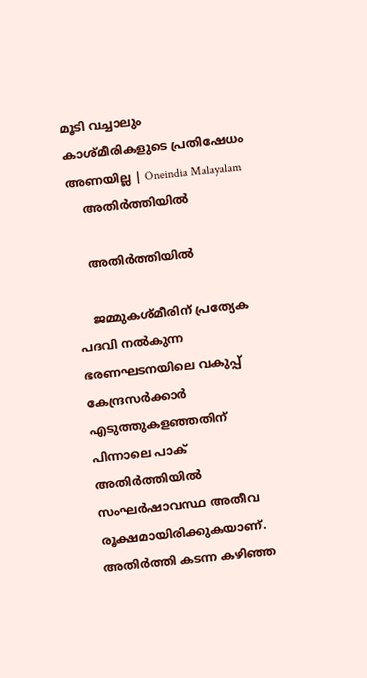മൂടി വച്ചാലും കാശ്മീരികളുടെ പ്രതിഷേധം അണയില്ല | Oneindia Malayalam
    അതിര്‍ത്തിയില്‍

    അതിര്‍ത്തിയില്‍

    ജമ്മുകശ്മീരിന് പ്രത്യേക പദവി നല്‍കുന്ന ഭരണഘടനയിലെ വകുപ്പ് കേന്ദ്രസര്‍ക്കാര്‍ എടുത്തുകളഞ്ഞതിന് പിന്നാലെ പാക് അതിര്‍ത്തിയില്‍ സംഘര്‍ഷാവസ്ഥ അതീവ രൂക്ഷമായിരിക്കുകയാണ്. അതിര്‍ത്തി കടന്ന കഴിഞ്ഞ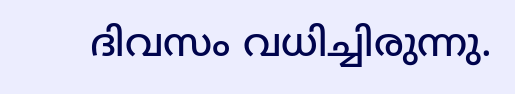ദിവസം വധിച്ചിരുന്നു.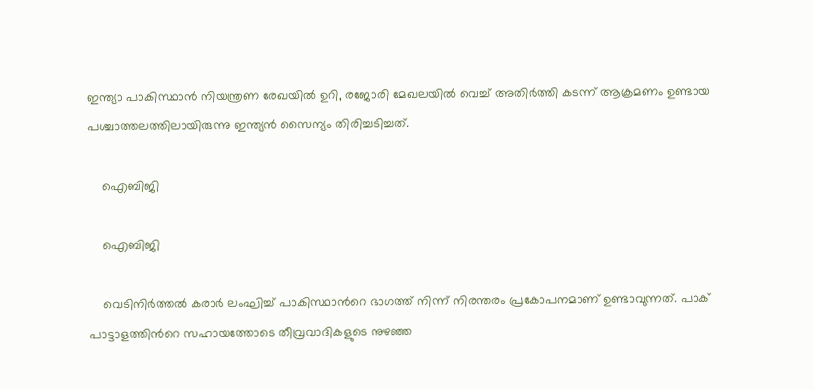ഇന്ത്യാ പാകിസ്ഥാന്‍ നിയന്ത്രണ രേഖയില്‍ ഉറി, രജോരി മേഖലയില്‍ വെച്ച് അതിര്‍ത്തി കടന്ന് ആക്രമണം ഉണ്ടായ പശ്ചാത്തലത്തിലായിരുന്നു ഇന്ത്യന്‍ സൈന്യം തിരിച്ചടിച്ചത്.

    ഐബിജി

    ഐബിജി

    വെടിനിര്‍ത്തല്‍ കരാര്‍ ലംഘിച്ച് പാകിസ്ഥാന്‍റെ ഭാഗത്ത് നിന്ന് നിരന്തരം പ്രകോപനമാണ് ഉണ്ടാവുന്നത്. പാക് പാട്ടാളത്തിന്‍റെ സഹായത്തോടെ തീവ്രവാദികളുടെ നുഴഞ്ഞ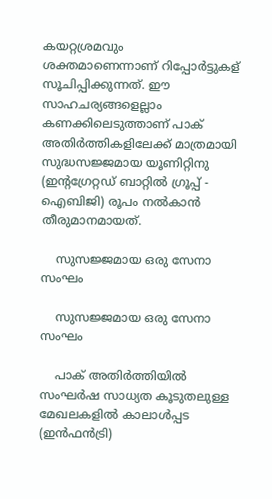കയറ്റശ്രമവും ശക്തമാണെന്നാണ് റിപ്പോര്‍ട്ടുകള് സൂചിപ്പിക്കുന്നത്. ഈ സാഹചര്യങ്ങളെല്ലാം കണക്കിലെടുത്താണ് പാക് അതിര്‍ത്തികളിലേക്ക് മാത്രമായി സുദ്ധസജ്ജമായ യൂണിറ്റിനു (ഇന്റഗ്രേറ്റഡ് ബാറ്റിൽ ഗ്രൂപ്പ് - ഐബിജി) രൂപം നൽകാന്‍ തീരുമാനമായത്.

    സുസജ്ജമായ ഒരു സേനാ സംഘം

    സുസജ്ജമായ ഒരു സേനാ സംഘം

    പാക് അതിര്‍ത്തിയില്‍ സംഘര്‍ഷ സാധ്യത കൂടുതലുള്ള മേഖലകളില്‍ കാലാള്‍പ്പട (ഇന്‍ഫന്‍ട്രി)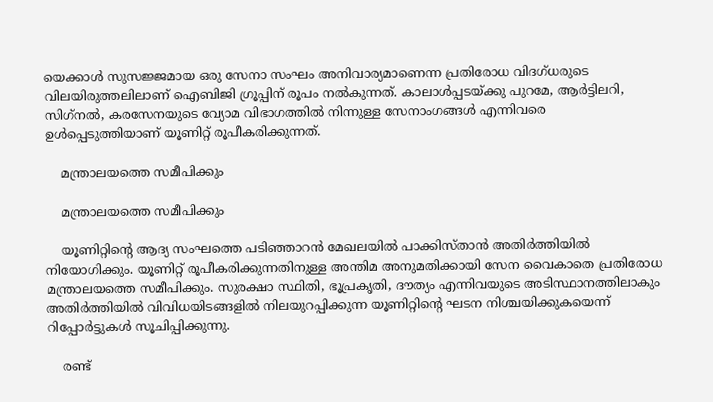യെക്കാള്‍ സുസജ്ജമായ ഒരു സേനാ സംഘം അനിവാര്യമാണെന്ന പ്രതിരോധ വിദഗ്ധരുടെ വിലയിരുത്തലിലാണ് ഐബിജി ഗ്രൂപ്പിന് രൂപം നല്‍കുന്നത്. കാലാൾപ്പടയ്ക്കു പുറമേ, ആർട്ടിലറി, സിഗ്‌നൽ, കരസേനയുടെ വ്യോമ വിഭാഗത്തില്‍ നിന്നുള്ള സേനാംഗങ്ങള്‍ എന്നിവരെ ഉള്‍പ്പെടുത്തിയാണ് യൂണിറ്റ് രൂപീകരിക്കുന്നത്.

    മന്ത്രാലയത്തെ സമീപിക്കും

    മന്ത്രാലയത്തെ സമീപിക്കും

    യൂണിറ്റിന്‍റെ ആദ്യ സംഘത്തെ പടിഞ്ഞാറന്‍ മേഖലയില്‍ പാക്കിസ്താന്‍ അതിര്‍ത്തിയില്‍ നിയോഗിക്കും. യൂണിറ്റ് രൂപീകരിക്കുന്നതിനുള്ള അന്തിമ അനുമതിക്കായി സേന വൈകാതെ പ്രതിരോധ മന്ത്രാലയത്തെ സമീപിക്കും. സുരക്ഷാ സ്ഥിതി, ഭൂപ്രകൃതി, ദൗത്യം എന്നിവയുടെ അടിസ്ഥാനത്തിലാകും അതിർത്തിയിൽ വിവിധയിടങ്ങളിൽ നിലയുറപ്പിക്കുന്ന യൂണിറ്റിന്റെ ഘടന നിശ്ചയിക്കുകയെന്ന് റിപ്പോര്‍ട്ടുകള്‍ സൂചിപ്പിക്കുന്നു.

    രണ്ട്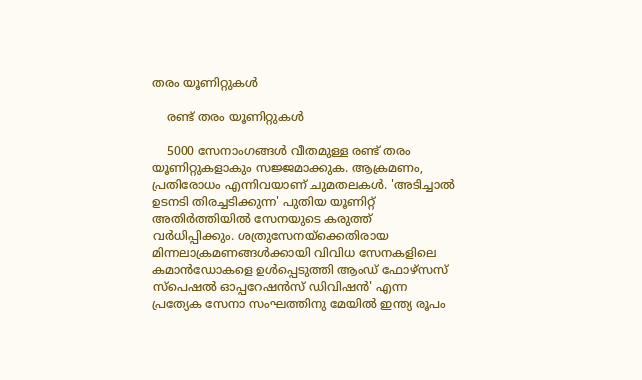തരം യൂണിറ്റുകള്‍

    രണ്ട് തരം യൂണിറ്റുകള്‍

    5000 സേനാംഗങ്ങള്‍ വീതമുള്ള രണ്ട് തരം യൂണിറ്റുകളാകും സജ്ജമാക്കുക. ആക്രമണം, പ്രതിരോധം എന്നിവയാണ് ചുമതലകള്‍. 'അടിച്ചാല്‍ ഉടനടി തിരച്ചടിക്കുന്ന' പുതിയ യൂണിറ്റ് അതിര്‍ത്തിയില്‍ സേനയുടെ കരുത്ത് വര്‍ധിപ്പിക്കും. ശത്രുസേനയ്ക്കെതിരായ മിന്നലാക്രമണങ്ങൾക്കായി വിവിധ സേനകളിലെ കമാന്‍ഡോകളെ ഉള്‍പ്പെടുത്തി ആംഡ് ഫോഴ്സസ് സ്പെഷൽ ഓപ്പറേഷൻസ് ഡിവിഷൻ' എന്ന പ്രത്യേക സേനാ സംഘത്തിനു മേയില്‍ ഇന്ത്യ രൂപം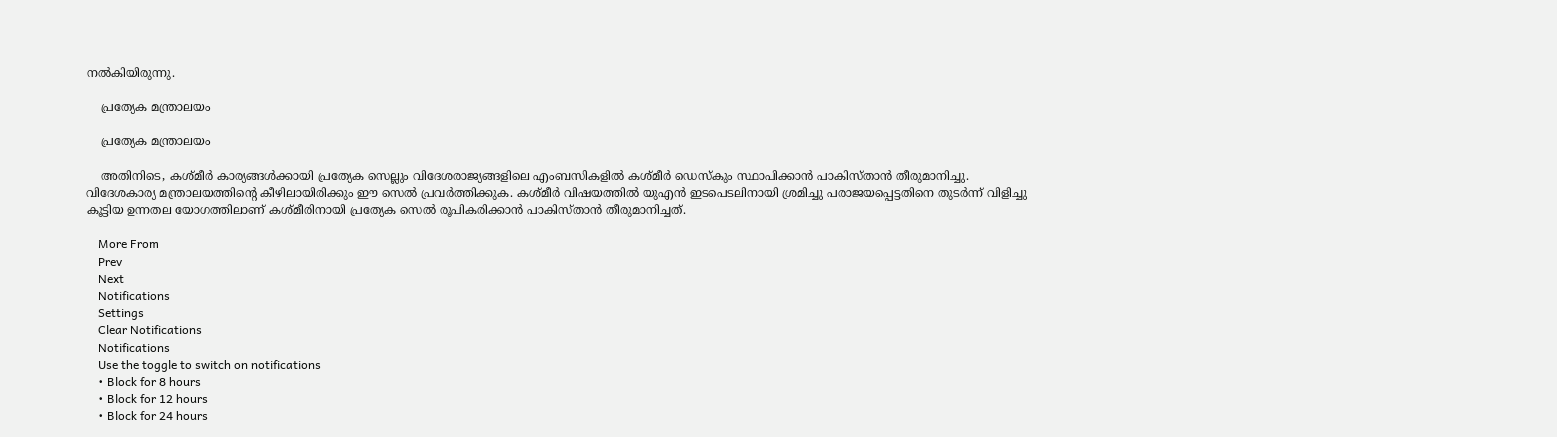നല്‍കിയിരുന്നു.

    പ്രത്യേക മന്ത്രാലയം

    പ്രത്യേക മന്ത്രാലയം

    അതിനിടെ, കശ്മീര്‍ കാര്യങ്ങള്‍ക്കായി പ്രത്യേക സെല്ലും വിദേശരാജ്യങ്ങളിലെ എംബസികളില്‍ കശ്മീര്‍ ഡെസ്കും സ്ഥാപിക്കാന്‍ പാകിസ്താന്‍ തീരുമാനിച്ചു. വിദേശകാര്യ മന്ത്രാലയത്തിന്‍റെ കീഴിലായിരിക്കും ഈ സെല്‍ പ്രവര്‍ത്തിക്കുക. കശ്മീര്‍ വിഷയത്തില്‍ യുഎന്‍ ഇടപെടലിനായി ശ്രമിച്ചു പരാജയപ്പെട്ടതിനെ തുടര്‍ന്ന് വിളിച്ചു കൂട്ടിയ ഉന്നതല യോഗത്തിലാണ് കശ്മീരിനായി പ്രത്യേക സെല്‍ രൂപികരിക്കാന്‍ പാകിസ്താന്‍ തീരുമാനിച്ചത്.

    More From
    Prev
    Next
    Notifications
    Settings
    Clear Notifications
    Notifications
    Use the toggle to switch on notifications
    • Block for 8 hours
    • Block for 12 hours
    • Block for 24 hours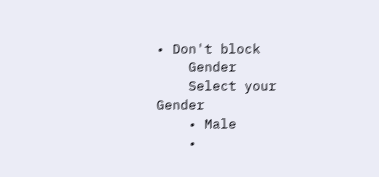• Don't block
    Gender
    Select your Gender
    • Male
    •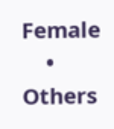Female
    • Others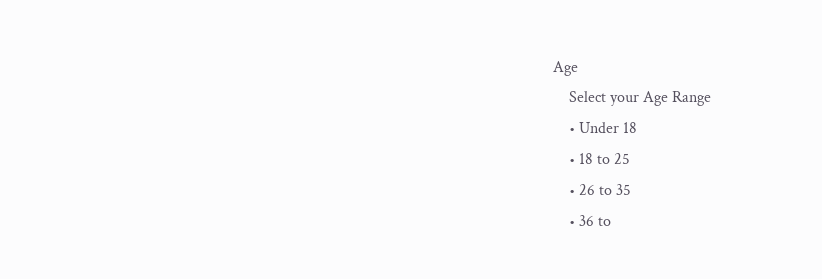Age
    Select your Age Range
    • Under 18
    • 18 to 25
    • 26 to 35
    • 36 to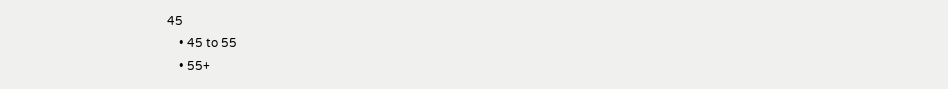45
    • 45 to 55
    • 55+